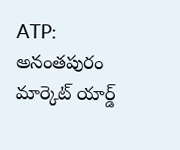ATP: అనంతపురం మార్కెట్ యార్డ్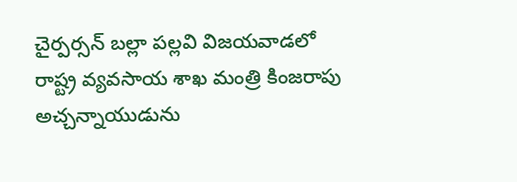చైర్పర్సన్ బల్లా పల్లవి విజయవాడలో రాష్ట్ర వ్యవసాయ శాఖ మంత్రి కింజరాపు అచ్చన్నాయుడును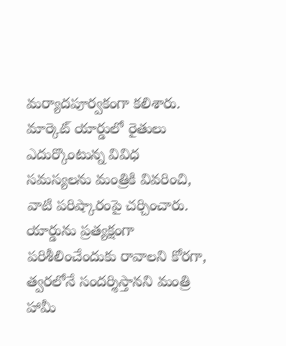మర్యాదపూర్వకంగా కలిశారు. మార్కెట్ యార్డులో రైతులు ఎదుర్కొంటున్న వివిధ సమస్యలను మంత్రికి వివరించి, వాటి పరిష్కారంపై చర్చించారు. యార్డును ప్రత్యక్షంగా పరిశీలించేందుకు రావాలని కోరగా, త్వరలోనే సందర్శిస్తానని మంత్రి హామీ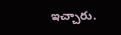ఇచ్చారు.